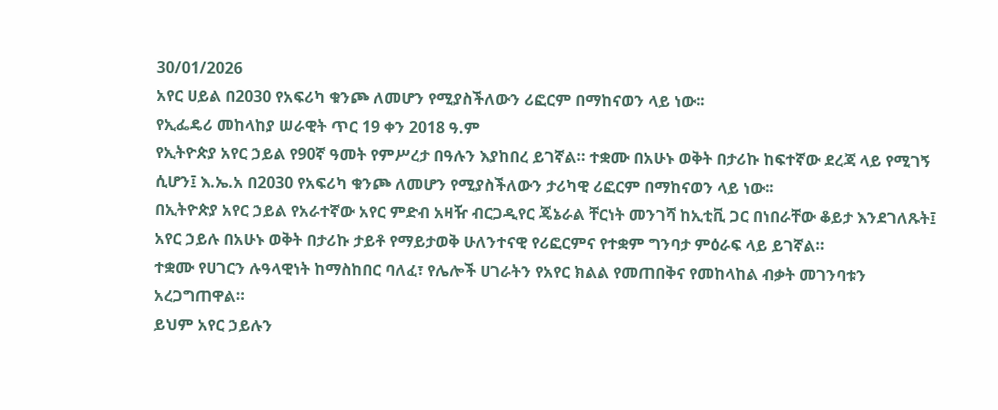30/01/2026
አየር ሀይል በ2030 የአፍሪካ ቁንጮ ለመሆን የሚያስችለውን ሪፎርም በማከናወን ላይ ነው፡፡
የኢፌዴሪ መከላከያ ሠራዊት ጥር 19 ቀን 2018 ዓ.ም
የኢትዮጵያ አየር ኃይል የ90ኛ ዓመት የምሥረታ በዓሉን እያከበረ ይገኛል። ተቋሙ በአሁኑ ወቅት በታሪኩ ከፍተኛው ደረጃ ላይ የሚገኝ ሲሆን፤ እ.ኤ.አ በ2030 የአፍሪካ ቁንጮ ለመሆን የሚያስችለውን ታሪካዊ ሪፎርም በማከናወን ላይ ነው፡፡
በኢትዮጵያ አየር ኃይል የአራተኛው አየር ምድብ አዛዥ ብርጋዲየር ጄኔራል ቸርነት መንገሻ ከኢቲቪ ጋር በነበራቸው ቆይታ እንደገለጹት፤ አየር ኃይሉ በአሁኑ ወቅት በታሪኩ ታይቶ የማይታወቅ ሁለንተናዊ የሪፎርምና የተቋም ግንባታ ምዕራፍ ላይ ይገኛል።
ተቋሙ የሀገርን ሉዓላዊነት ከማስከበር ባለፈ፣ የሌሎች ሀገራትን የአየር ክልል የመጠበቅና የመከላከል ብቃት መገንባቱን አረጋግጠዋል።
ይህም አየር ኃይሉን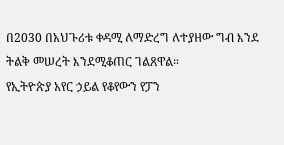በ2030 በአህጉሪቱ ቀዳሚ ለማድረግ ለተያዘው ግብ እንደ ትልቅ መሠረት እንደሚቆጠር ገልጸዋል።
የኢትዮጵያ አየር ኃይል የቆየውን የፓን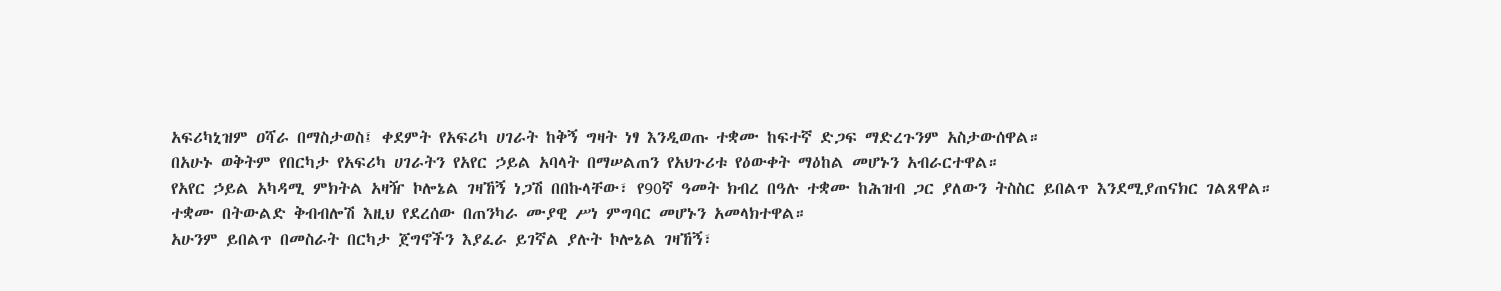አፍሪካኒዝም ዐሻራ በማስታወስ፤ ቀደምት የአፍሪካ ሀገራት ከቅኝ ግዛት ነፃ እንዲወጡ ተቋሙ ከፍተኛ ድጋፍ ማድረጉንም አስታውሰዋል።
በአሁኑ ወቅትም የበርካታ የአፍሪካ ሀገራትን የአየር ኃይል አባላት በማሠልጠን የአህጉሪቱ የዕውቀት ማዕከል መሆኑን አብራርተዋል።
የአየር ኃይል አካዳሚ ምክትል አዛዥ ኮሎኔል ገዛኸኝ ነጋሽ በበኩላቸው፣ የ90ኛ ዓመት ክብረ በዓሉ ተቋሙ ከሕዝብ ጋር ያለውን ትስስር ይበልጥ እንደሚያጠናክር ገልጸዋል።
ተቋሙ በትውልድ ቅብብሎሽ እዚህ የደረሰው በጠንካራ ሙያዊ ሥነ ምግባር መሆኑን አመላክተዋል።
አሁንም ይበልጥ በመስራት በርካታ ጀግኖችን እያፈራ ይገኛል ያሉት ኮሎኔል ገዛኸኝ፣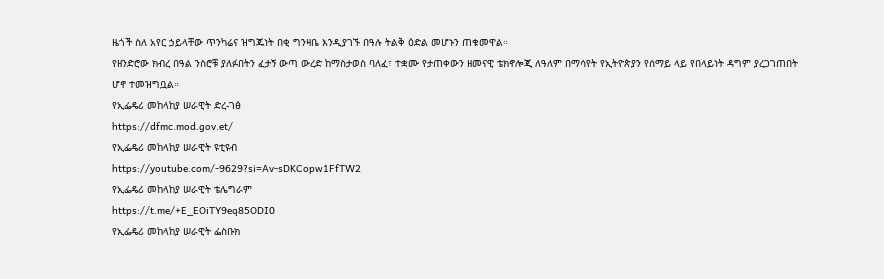ዜጎች ስለ አየር ኃይላቸው ጥንካሬና ዝግጁነት በቂ ግንዛቤ እንዲያገኙ በዓሉ ትልቅ ዕድል መሆኑን ጠቁመዋል።
የዘንድሮው ክብረ በዓል ንስሮቹ ያለፉበትን ፈታኝ ውጣ ውረድ ከማስታወስ ባለፈ፣ ተቋሙ የታጠቀውን ዘመናዊ ቴክኖሎጂ ለዓለም በማሳየት የኢትዮጵያን የሰማይ ላይ የበላይነት ዳግም ያረጋገጠበት ሆኖ ተመዝግቧል።
የኢፌዴሪ መከላከያ ሠራዊት ድረ-ገፅ
https://dfmc.mod.gov.et/
የኢፌዴሪ መከላከያ ሠራዊት ዩቲዩብ
https://youtube.com/-9629?si=Av-sDKCopw1FfTW2
የኢፌዴሪ መከላከያ ሠራዊት ቴሌግራም
https://t.me/+E_EOiTY9eq85ODI0
የኢፌዴሪ መከላከያ ሠራዊት ፌስቡክ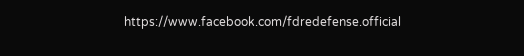https://www.facebook.com/fdredefense.official